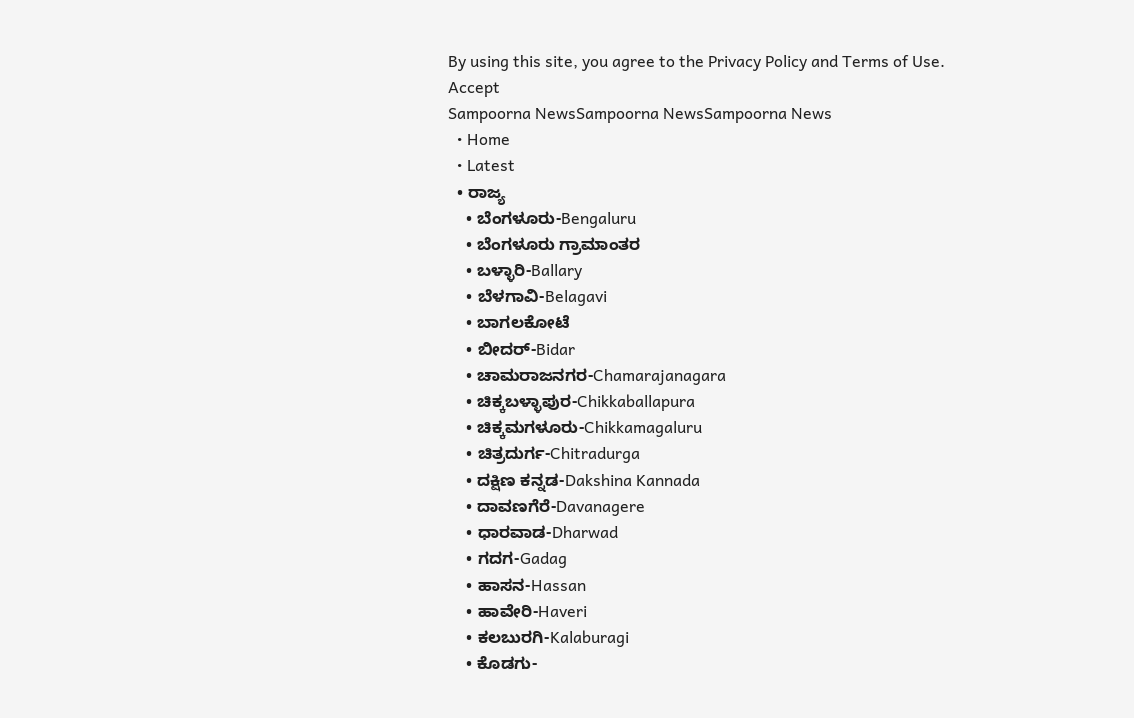By using this site, you agree to the Privacy Policy and Terms of Use.
Accept
Sampoorna NewsSampoorna NewsSampoorna News
  • Home
  • Latest
  • ರಾಜ್ಯ
    • ಬೆಂಗಳೂರು-Bengaluru
    • ಬೆಂಗಳೂರು ಗ್ರಾಮಾಂತರ
    • ಬಳ್ಳಾರಿ-Ballary
    • ಬೆಳಗಾವಿ-Belagavi
    • ಬಾಗಲಕೋಟೆ
    • ಬೀದರ್-Bidar
    • ಚಾಮರಾಜನಗರ-Chamarajanagara
    • ಚಿಕ್ಕಬಳ್ಳಾಪುರ-Chikkaballapura
    • ಚಿಕ್ಕಮಗಳೂರು-Chikkamagaluru
    • ಚಿತ್ರದುರ್ಗ-Chitradurga
    • ದಕ್ಷಿಣ ಕನ್ನಡ-Dakshina Kannada
    • ದಾವಣಗೆರೆ-Davanagere
    • ಧಾರವಾಡ-Dharwad
    • ಗದಗ-Gadag
    • ಹಾಸನ-Hassan
    • ಹಾವೇರಿ-Haveri
    • ಕಲಬುರಗಿ-Kalaburagi
    • ಕೊಡಗು-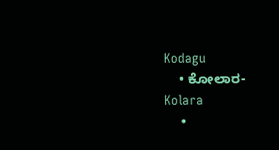Kodagu
    • ಕೋಲಾರ-Kolara
    •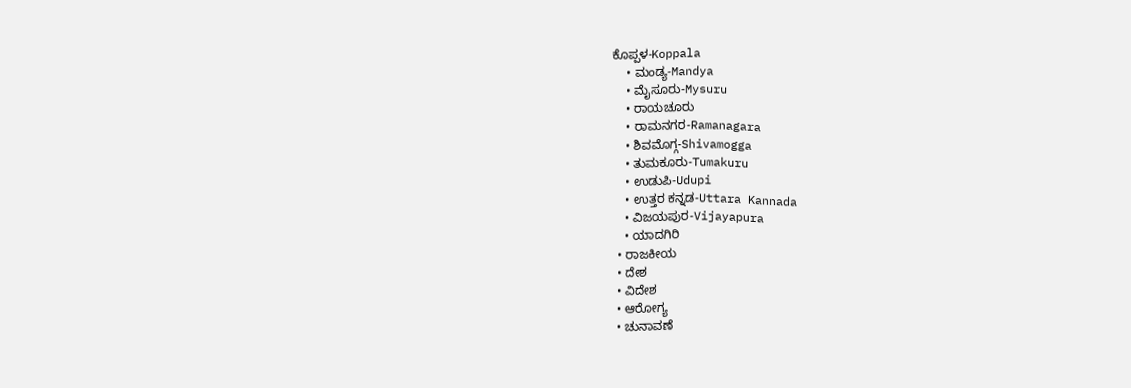ಕೊಪ್ಪಳ-Koppala
    • ಮಂಡ್ಯ-Mandya
    • ಮೈಸೂರು-Mysuru
    • ರಾಯಚೂರು
    • ರಾಮನಗರ-Ramanagara
    • ಶಿವಮೊಗ್ಗ-Shivamogga
    • ತುಮಕೂರು-Tumakuru
    • ಉಡುಪಿ-Udupi
    • ಉತ್ತರ ಕನ್ನಡ-Uttara Kannada
    • ವಿಜಯಪುರ-Vijayapura
    • ಯಾದಗಿರಿ
  • ರಾಜಕೀಯ
  • ದೇಶ
  • ವಿದೇಶ
  • ಆರೋಗ್ಯ
  • ಚುನಾವಣೆ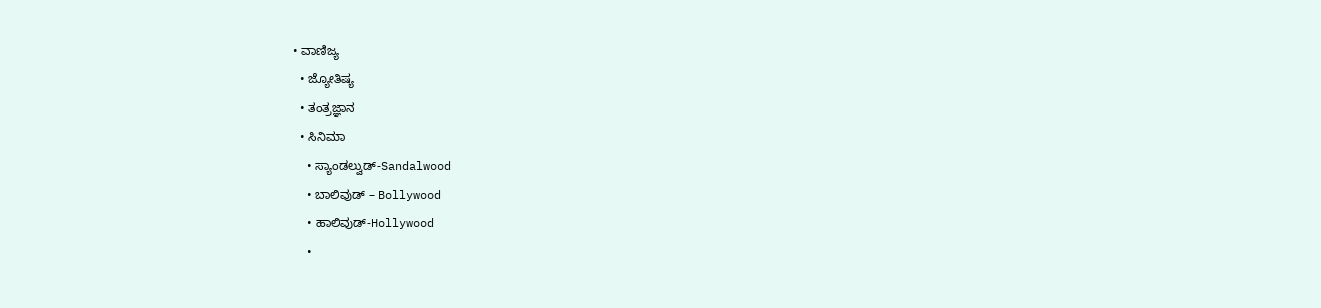• ವಾಣಿಜ್ಯ
  • ಜ್ಯೋತಿಷ್ಯ
  • ತಂತ್ರಜ್ಞಾನ
  • ಸಿನಿಮಾ
    • ಸ್ಯಾಂಡಲ್ವುಡ್-Sandalwood
    • ಬಾಲಿವುಡ್ – Bollywood
    • ಹಾಲಿವುಡ್-Hollywood
    •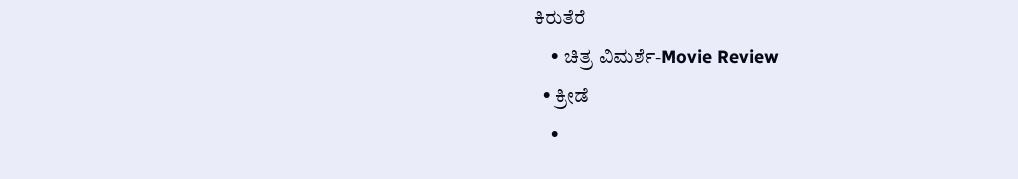ಕಿರುತೆರೆ
    • ಚಿತ್ರ ವಿಮರ್ಶೆ-Movie Review
  • ಕ್ರೀಡೆ
    •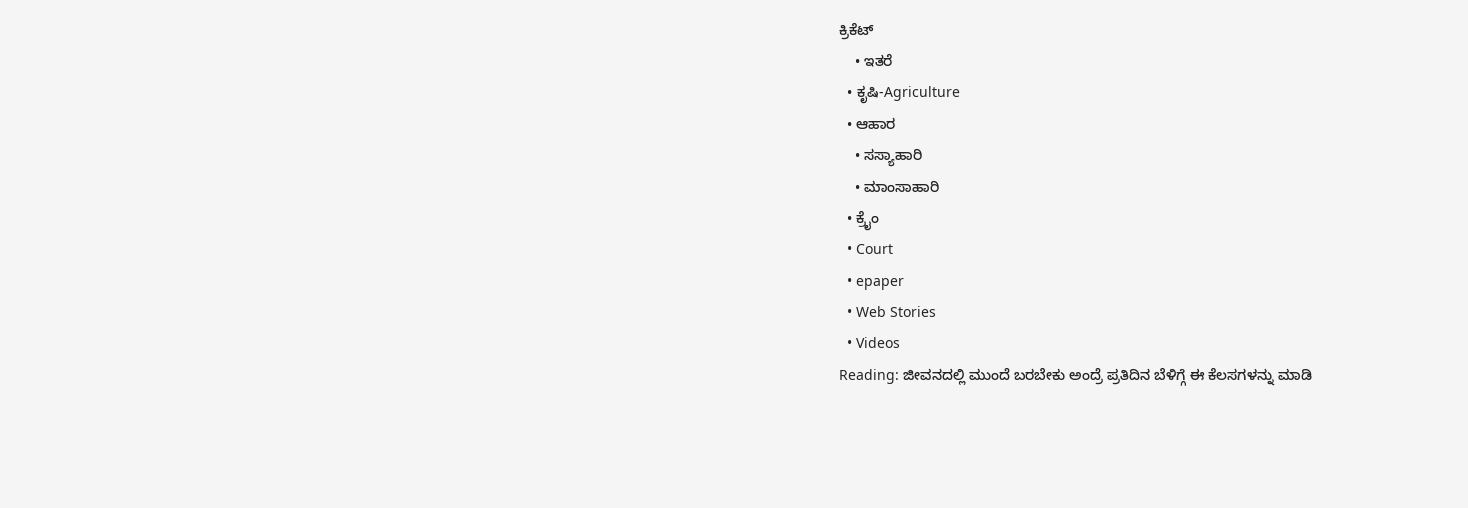ಕ್ರಿಕೆಟ್
    • ಇತರೆ
  • ಕೃಷಿ-Agriculture
  • ಆಹಾರ
    • ಸಸ್ಯಾಹಾರಿ
    • ಮಾಂಸಾಹಾರಿ
  • ಕ್ರೈಂ
  • Court
  • epaper
  • Web Stories
  • Videos
Reading: ಜೀವನದಲ್ಲಿ ಮುಂದೆ ಬರಬೇಕು ಅಂದ್ರೆ ಪ್ರತಿದಿನ ಬೆಳಿಗ್ಗೆ ಈ ಕೆಲಸಗಳನ್ನು ಮಾಡಿ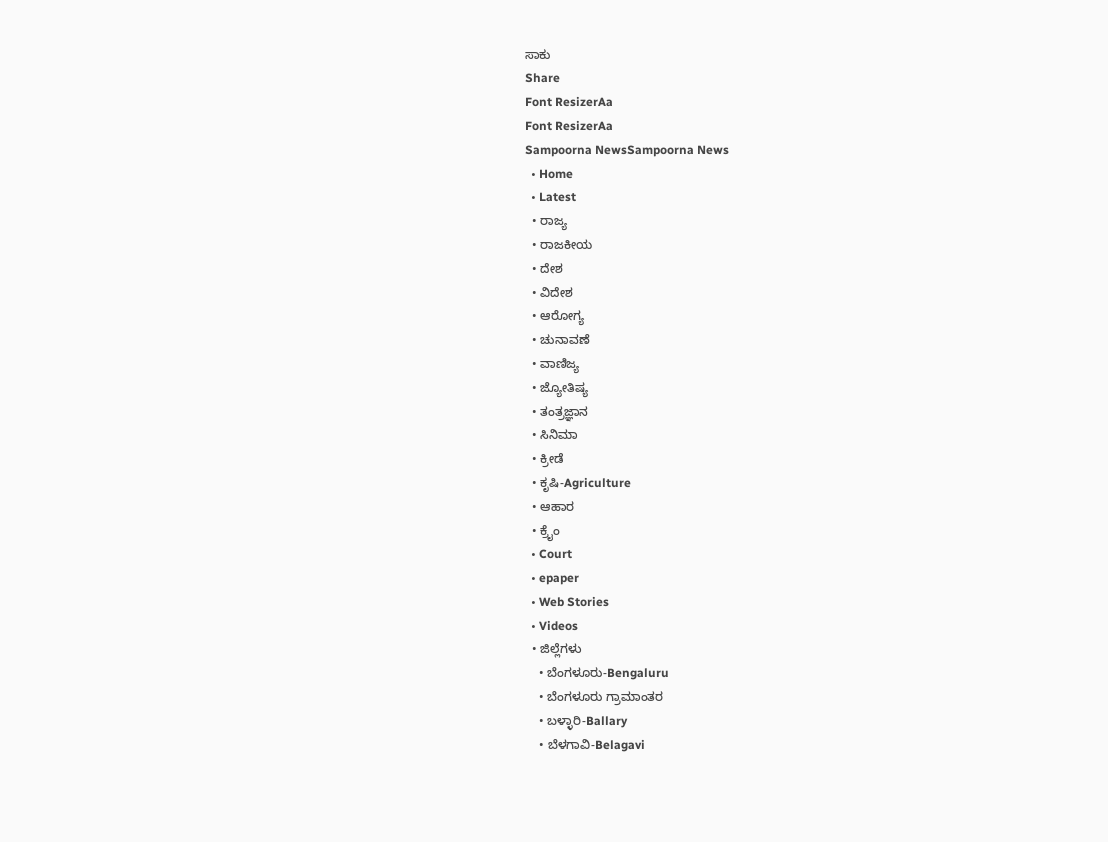ಸಾಕು
Share
Font ResizerAa
Font ResizerAa
Sampoorna NewsSampoorna News
  • Home
  • Latest
  • ರಾಜ್ಯ
  • ರಾಜಕೀಯ
  • ದೇಶ
  • ವಿದೇಶ
  • ಆರೋಗ್ಯ
  • ಚುನಾವಣೆ
  • ವಾಣಿಜ್ಯ
  • ಜ್ಯೋತಿಷ್ಯ
  • ತಂತ್ರಜ್ಞಾನ
  • ಸಿನಿಮಾ
  • ಕ್ರೀಡೆ
  • ಕೃಷಿ-Agriculture
  • ಆಹಾರ
  • ಕ್ರೈಂ
  • Court
  • epaper
  • Web Stories
  • Videos
  • ಜಿಲ್ಲೆಗಳು
    • ಬೆಂಗಳೂರು-Bengaluru
    • ಬೆಂಗಳೂರು ಗ್ರಾಮಾಂತರ
    • ಬಳ್ಳಾರಿ-Ballary
    • ಬೆಳಗಾವಿ-Belagavi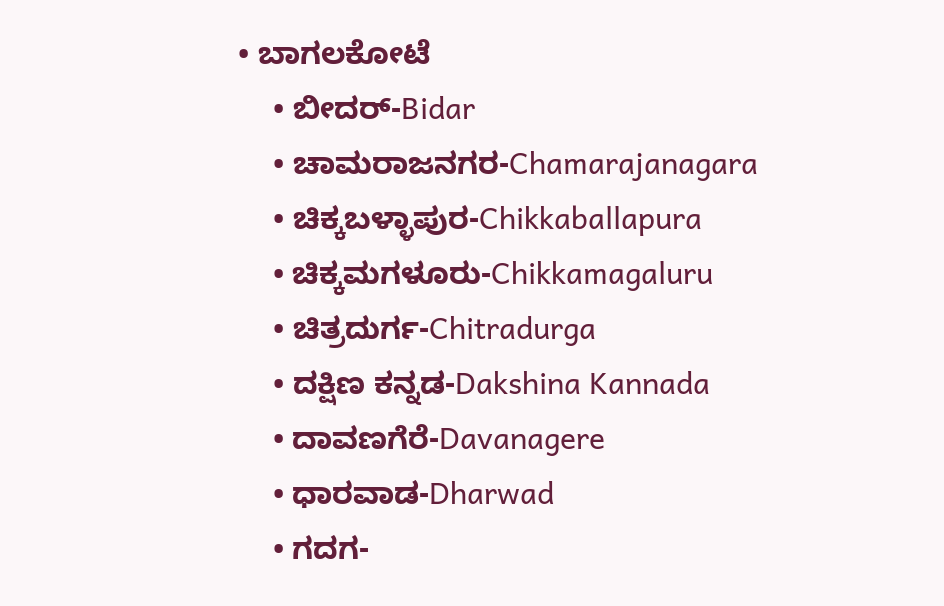• ಬಾಗಲಕೋಟೆ
    • ಬೀದರ್-Bidar
    • ಚಾಮರಾಜನಗರ-Chamarajanagara
    • ಚಿಕ್ಕಬಳ್ಳಾಪುರ-Chikkaballapura
    • ಚಿಕ್ಕಮಗಳೂರು-Chikkamagaluru
    • ಚಿತ್ರದುರ್ಗ-Chitradurga
    • ದಕ್ಷಿಣ ಕನ್ನಡ-Dakshina Kannada
    • ದಾವಣಗೆರೆ-Davanagere
    • ಧಾರವಾಡ-Dharwad
    • ಗದಗ-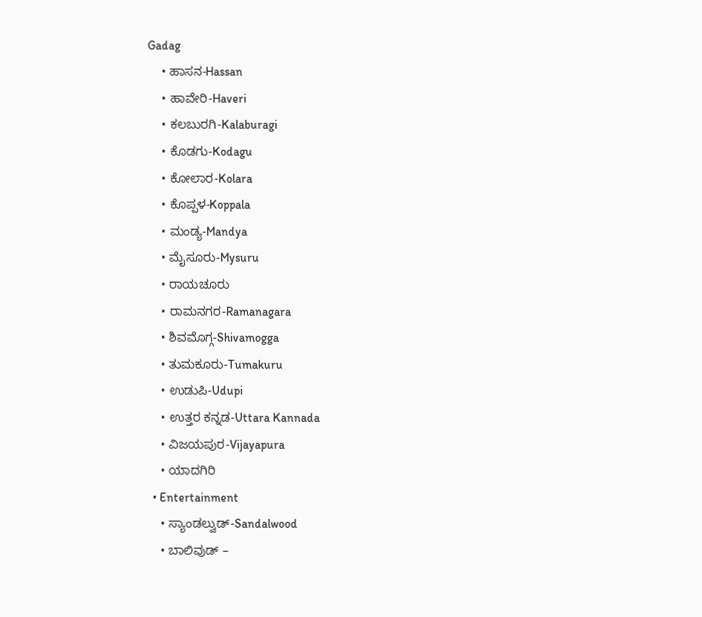Gadag
    • ಹಾಸನ-Hassan
    • ಹಾವೇರಿ-Haveri
    • ಕಲಬುರಗಿ-Kalaburagi
    • ಕೊಡಗು-Kodagu
    • ಕೋಲಾರ-Kolara
    • ಕೊಪ್ಪಳ-Koppala
    • ಮಂಡ್ಯ-Mandya
    • ಮೈಸೂರು-Mysuru
    • ರಾಯಚೂರು
    • ರಾಮನಗರ-Ramanagara
    • ಶಿವಮೊಗ್ಗ-Shivamogga
    • ತುಮಕೂರು-Tumakuru
    • ಉಡುಪಿ-Udupi
    • ಉತ್ತರ ಕನ್ನಡ-Uttara Kannada
    • ವಿಜಯಪುರ-Vijayapura
    • ಯಾದಗಿರಿ
  • Entertainment
    • ಸ್ಯಾಂಡಲ್ವುಡ್-Sandalwood
    • ಬಾಲಿವುಡ್ –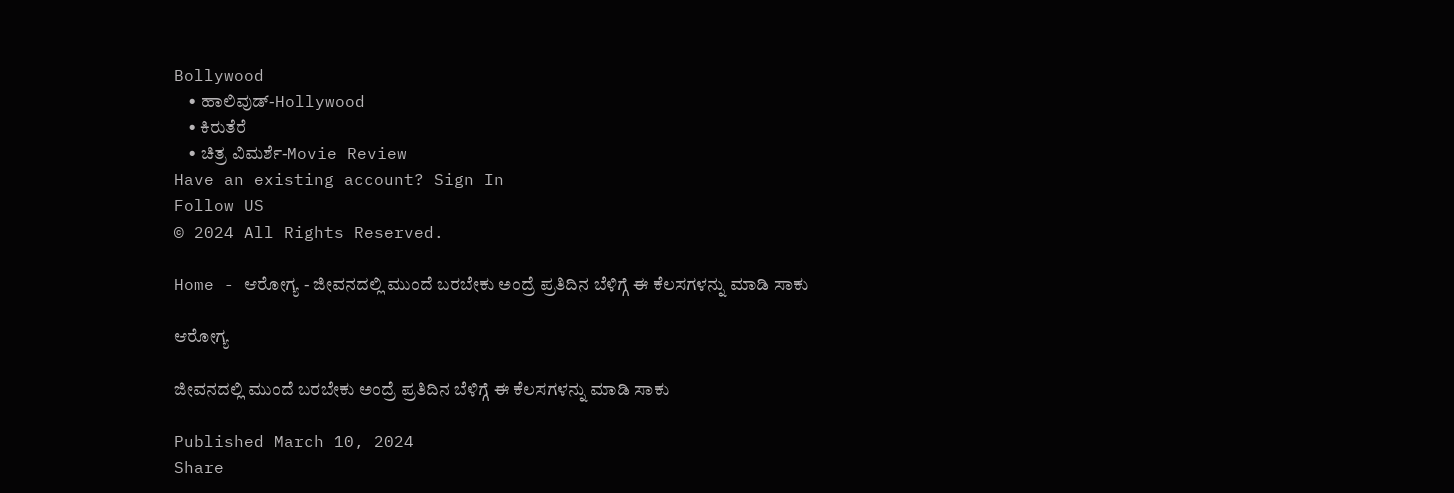Bollywood
    • ಹಾಲಿವುಡ್-Hollywood
    • ಕಿರುತೆರೆ
    • ಚಿತ್ರ ವಿಮರ್ಶೆ-Movie Review
Have an existing account? Sign In
Follow US
© 2024 All Rights Reserved.

Home - ಆರೋಗ್ಯ - ಜೀವನದಲ್ಲಿ ಮುಂದೆ ಬರಬೇಕು ಅಂದ್ರೆ ಪ್ರತಿದಿನ ಬೆಳಿಗ್ಗೆ ಈ ಕೆಲಸಗಳನ್ನು ಮಾಡಿ ಸಾಕು

ಆರೋಗ್ಯ

ಜೀವನದಲ್ಲಿ ಮುಂದೆ ಬರಬೇಕು ಅಂದ್ರೆ ಪ್ರತಿದಿನ ಬೆಳಿಗ್ಗೆ ಈ ಕೆಲಸಗಳನ್ನು ಮಾಡಿ ಸಾಕು

Published March 10, 2024
Share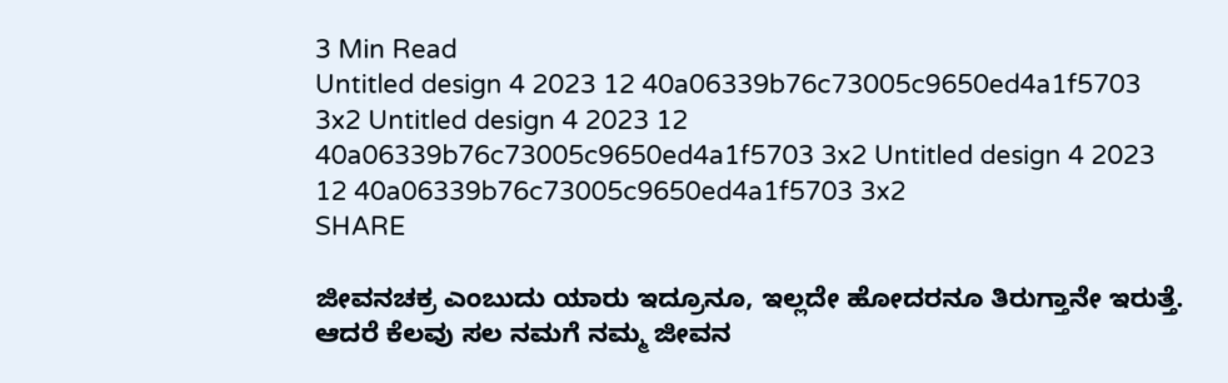3 Min Read
Untitled design 4 2023 12 40a06339b76c73005c9650ed4a1f5703 3x2 Untitled design 4 2023 12 40a06339b76c73005c9650ed4a1f5703 3x2 Untitled design 4 2023 12 40a06339b76c73005c9650ed4a1f5703 3x2
SHARE

ಜೀವನಚಕ್ರ ಎಂಬುದು ಯಾರು ಇದ್ರೂನೂ, ಇಲ್ಲದೇ ಹೋದರನೂ ತಿರುಗ್ತಾನೇ ಇರುತ್ತೆ. ಆದರೆ ಕೆಲವು ಸಲ ನಮಗೆ ನಮ್ಮ ಜೀವನ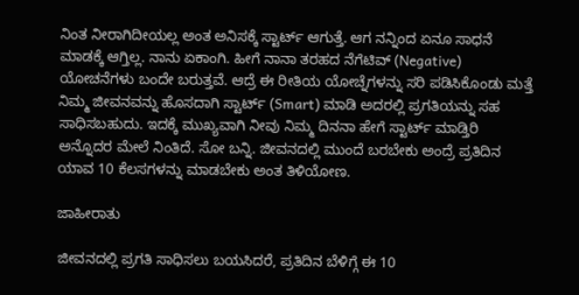ನಿಂತ ನೀರಾಗಿದೀಯಲ್ಲ ಅಂತ ಅನಿಸಕ್ಕೆ ಸ್ಟಾರ್ಟ್‌ ಆಗುತ್ತೆ. ಆಗ ನನ್ನಿಂದ ಏನೂ ಸಾಧನೆ ಮಾಡಕ್ಕೆ ಆಗ್ತಿಲ್ಲ. ನಾನು ಏಕಾಂಗಿ. ಹೀಗೆ ನಾನಾ ತರಹದ ನೆಗೆಟಿವ್‌ (Negative) ಯೋಚನೆಗಳು ಬಂದೇ ಬರುತ್ತವೆ. ಆದ್ರೆ ಈ ರೀತಿಯ ಯೋಚ್ನೆಗಳನ್ನು ಸರಿ ಪಡಿಸಿಕೊಂಡು ಮತ್ತೆ ನಿಮ್ಮ ಜೀವನವನ್ನು ಹೊಸದಾಗಿ ಸ್ಟಾರ್ಟ್‌ (Smart) ಮಾಡಿ ಅದರಲ್ಲಿ ಪ್ರಗತಿಯನ್ನು ಸಹ ಸಾಧಿಸಬಹುದು. ಇದಕ್ಕೆ ಮುಖ್ಯವಾಗಿ ನೀವು ನಿಮ್ಮ ದಿನನಾ ಹೇಗೆ ಸ್ಟಾರ್ಟ್‌ ಮಾಡ್ತಿರಿ ಅನ್ನೊದರ ಮೇಲೆ ನಿಂತಿದೆ. ಸೋ ಬನ್ನಿ. ಜೀವನದಲ್ಲಿ ಮುಂದೆ ಬರಬೇಕು ಅಂದ್ರೆ ಪ್ರತಿದಿನ ಯಾವ 10 ಕೆಲಸಗಳನ್ನು ಮಾಡಬೇಕು ಅಂತ ತಿಳಿಯೋಣ.

ಜಾಹೀರಾತು

ಜೀವನದಲ್ಲಿ ಪ್ರಗತಿ ಸಾಧಿಸಲು ಬಯಸಿದರೆ, ಪ್ರತಿದಿನ ಬೆಳಿಗ್ಗೆ ಈ 10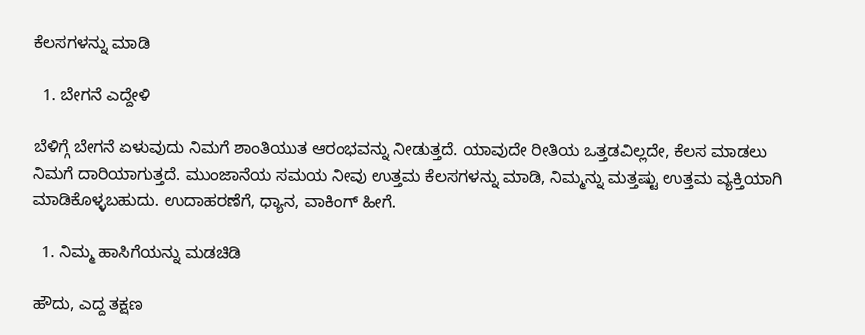ಕೆಲಸಗಳನ್ನು ಮಾಡಿ

  1. ಬೇಗನೆ ಎದ್ದೇಳಿ

ಬೆಳಿಗ್ಗೆ ಬೇಗನೆ ಏಳುವುದು ನಿಮಗೆ ಶಾಂತಿಯುತ ಆರಂಭವನ್ನು ನೀಡುತ್ತದೆ. ಯಾವುದೇ ರೀತಿಯ ಒತ್ತಡವಿಲ್ಲದೇ, ಕೆಲಸ ಮಾಡಲು ನಿಮಗೆ ದಾರಿಯಾಗುತ್ತದೆ. ಮುಂಜಾನೆಯ ಸಮಯ ನೀವು ಉತ್ತಮ ಕೆಲಸಗಳನ್ನು ಮಾಡಿ, ನಿಮ್ಮನ್ನು ಮತ್ತಷ್ಟು ಉತ್ತಮ ವ್ಯಕ್ತಿಯಾಗಿ ಮಾಡಿಕೊಳ್ಳಬಹುದು. ಉದಾಹರಣೆಗೆ, ಧ್ಯಾನ, ವಾಕಿಂಗ್‌ ಹೀಗೆ.

  1. ನಿಮ್ಮ ಹಾಸಿಗೆಯನ್ನು ಮಡಚಿಡಿ

ಹೌದು, ಎದ್ದ ತಕ್ಷಣ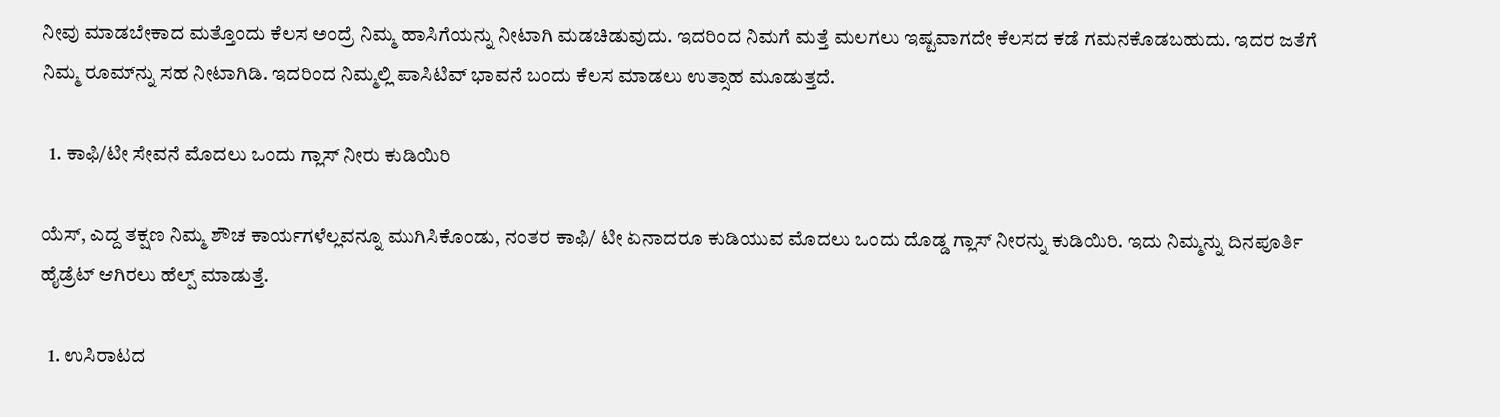ನೀವು ಮಾಡಬೇಕಾದ ಮತ್ತೊಂದು ಕೆಲಸ ಅಂದ್ರೆ ನಿಮ್ಮ ಹಾಸಿಗೆಯನ್ನು ನೀಟಾಗಿ ಮಡಚಿಡುವುದು. ಇದರಿಂದ ನಿಮಗೆ ಮತ್ತೆ ಮಲಗಲು ಇಷ್ಟವಾಗದೇ ಕೆಲಸದ ಕಡೆ ಗಮನಕೊಡಬಹುದು. ಇದರ ಜತೆಗೆ ನಿಮ್ಮ ರೂಮ್‌ನ್ನು ಸಹ ನೀಟಾಗಿಡಿ. ಇದರಿಂದ ನಿಮ್ಮಲ್ಲಿ ಪಾಸಿಟಿವ್‌ ಭಾವನೆ ಬಂದು ಕೆಲಸ ಮಾಡಲು ಉತ್ಸಾಹ ಮೂಡುತ್ತದೆ.

  1. ಕಾಫಿ/ಟೀ ಸೇವನೆ ಮೊದಲು ಒಂದು ಗ್ಲಾಸ್‌ ನೀರು ಕುಡಿಯಿರಿ

ಯೆಸ್‌, ಎದ್ದ ತಕ್ಷಣ ನಿಮ್ಮ ಶೌಚ ಕಾರ್ಯಗಳೆಲ್ಲವನ್ನೂ ಮುಗಿಸಿಕೊಂಡು, ನಂತರ ಕಾಫಿ/ ಟೀ ಏನಾದರೂ ಕುಡಿಯುವ ಮೊದಲು ಒಂದು ದೊಡ್ಡ ಗ್ಲಾಸ್‌ ನೀರನ್ನು ಕುಡಿಯಿರಿ. ಇದು ನಿಮ್ಮನ್ನು ದಿನಪೂರ್ತಿ ಹೈಡ್ರೆಟ್‌ ಆಗಿರಲು ಹೆಲ್ಪ್‌ ಮಾಡುತ್ತೆ.

  1. ಉಸಿರಾಟದ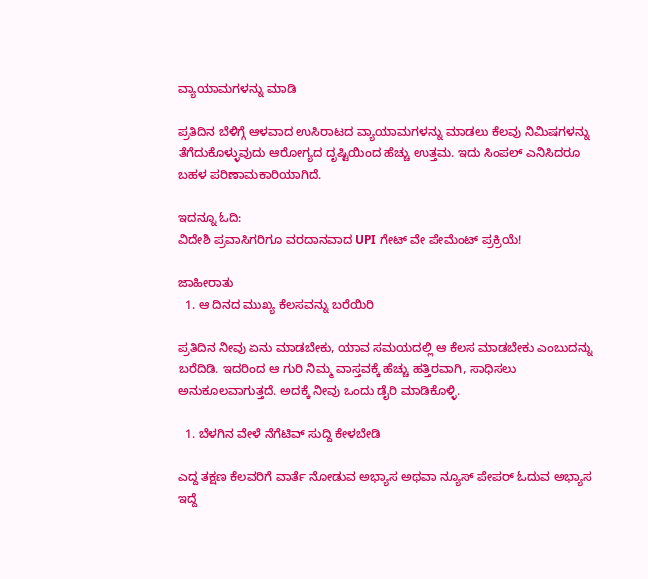ವ್ಯಾಯಾಮಗಳನ್ನು ಮಾಡಿ

ಪ್ರತಿದಿನ ಬೆಳಿಗ್ಗೆ ಆಳವಾದ ಉಸಿರಾಟದ ವ್ಯಾಯಾಮಗಳನ್ನು ಮಾಡಲು ಕೆಲವು ನಿಮಿಷಗಳನ್ನು ತೆಗೆದುಕೊಳ್ಳುವುದು ಆರೋಗ್ಯದ ದೃಷ್ಟಿಯಿಂದ ಹೆಚ್ಚು ಉತ್ತಮ. ಇದು ಸಿಂಪಲ್‌ ಎನಿಸಿದರೂ ಬಹಳ ಪರಿಣಾಮಕಾರಿಯಾಗಿದೆ.

ಇದನ್ನೂ ಓದಿ:
ವಿದೇಶಿ ಪ್ರವಾಸಿಗರಿಗೂ ವರದಾನವಾದ UPI ಗೇಟ್ ವೇ ಪೇಮೆಂಟ್ ಪ್ರಕ್ರಿಯೆ!

ಜಾಹೀರಾತು
  1. ಆ ದಿನದ ಮುಖ್ಯ ಕೆಲಸವನ್ನು ಬರೆಯಿರಿ

ಪ್ರತಿದಿನ ನೀವು ಏನು ಮಾಡಬೇಕು, ಯಾವ ಸಮಯದಲ್ಲಿ ಆ ಕೆಲಸ ಮಾಡಬೇಕು ಎಂಬುದನ್ನು ಬರೆದಿಡಿ. ಇದರಿಂದ ಆ ಗುರಿ ನಿಮ್ಮ ವಾಸ್ತವಕ್ಕೆ ಹೆಚ್ಚು ಹತ್ತಿರವಾಗಿ, ಸಾಧಿಸಲು ಅನುಕೂಲವಾಗುತ್ತದೆ. ಅದಕ್ಕೆ ನೀವು ಒಂದು ಡೈರಿ ಮಾಡಿಕೊಳ್ಳಿ.

  1. ಬೆಳಗಿನ ವೇಳೆ ನೆಗೆಟಿವ್‌ ಸುದ್ದಿ ಕೇಳಬೇಡಿ

ಎದ್ದ ತಕ್ಷಣ ಕೆಲವರಿಗೆ ವಾರ್ತೆ ನೋಡುವ ಅಭ್ಯಾಸ ಅಥವಾ ನ್ಯೂಸ್‌ ಪೇಪರ್‌ ಓದುವ ಅಭ್ಯಾಸ ಇದ್ದೆ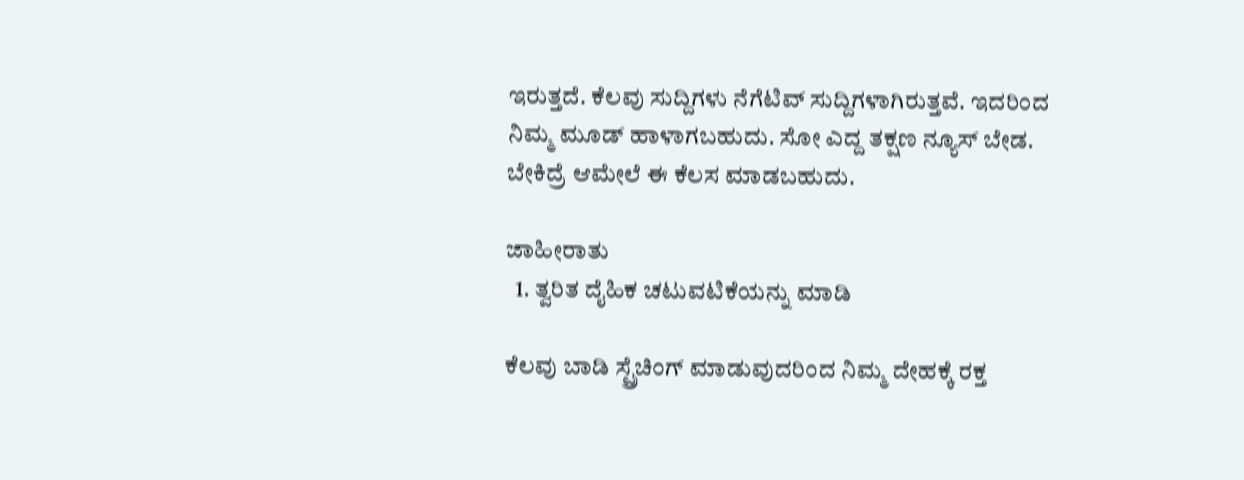ಇರುತ್ತದೆ. ಕೆಲವು ಸುದ್ದಿಗಳು ನೆಗೆಟಿವ್‌ ಸುದ್ದಿಗಳಾಗಿರುತ್ತವೆ. ಇದರಿಂದ ನಿಮ್ಮ ಮೂಡ್‌ ಹಾಳಾಗಬಹುದು. ಸೋ ಎದ್ದ ತಕ್ಷಣ ನ್ಯೂಸ್‌ ಬೇಡ. ಬೇಕಿದ್ರೆ ಆಮೇಲೆ ಈ ಕೆಲಸ ಮಾಡಬಹುದು.

ಜಾಹೀರಾತು
  1. ತ್ವರಿತ ದೈಹಿಕ ಚಟುವಟಿಕೆಯನ್ನು ಮಾಡಿ

ಕೆಲವು ಬಾಡಿ ಸ್ಟ್ರೆಚಿಂಗ್ ಮಾಡುವುದರಿಂದ ನಿಮ್ಮ ದೇಹಕ್ಕೆ ರಕ್ತ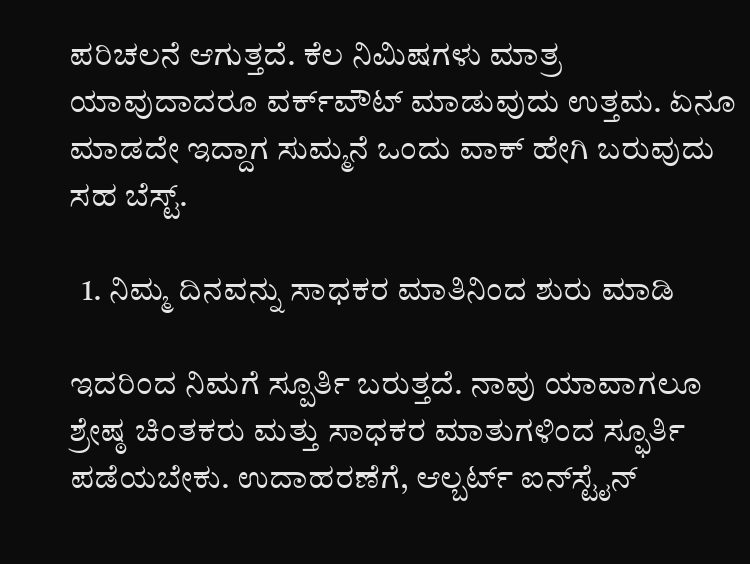ಪರಿಚಲನೆ ಆಗುತ್ತದೆ. ಕೆಲ ನಿಮಿಷಗಳು ಮಾತ್ರ ಯಾವುದಾದರೂ ವರ್ಕ್‌ವೌಟ್‌ ಮಾಡುವುದು ಉತ್ತಮ. ಏನೂ ಮಾಡದೇ ಇದ್ದಾಗ ಸುಮ್ಮನೆ ಒಂದು ವಾಕ್‌ ಹೇಗಿ ಬರುವುದು ಸಹ ಬೆಸ್ಟ್‌.

  1. ನಿಮ್ಮ ದಿನವನ್ನು ಸಾಧಕರ ಮಾತಿನಿಂದ ಶುರು ಮಾಡಿ

ಇದರಿಂದ ನಿಮಗೆ ಸ್ಪೂರ್ತಿ ಬರುತ್ತದೆ. ನಾವು ಯಾವಾಗಲೂ ಶ್ರೇಷ್ಠ ಚಿಂತಕರು ಮತ್ತು ಸಾಧಕರ ಮಾತುಗಳಿಂದ ಸ್ಫೂರ್ತಿ ಪಡೆಯಬೇಕು. ಉದಾಹರಣೆಗೆ, ಆಲ್ಬರ್ಟ್ ಐನ್‌ಸ್ಟೈನ್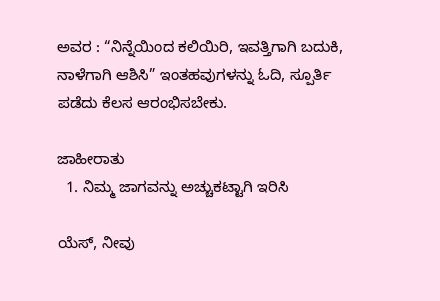ಅವರ : “ನಿನ್ನೆಯಿಂದ ಕಲಿಯಿರಿ, ಇವತ್ತಿಗಾಗಿ ಬದುಕಿ, ನಾಳೆಗಾಗಿ ಆಶಿಸಿ” ಇಂತಹವುಗಳನ್ನು ಓದಿ, ಸ್ಪೂರ್ತಿ ಪಡೆದು ಕೆಲಸ ಆರಂಭಿಸಬೇಕು.

ಜಾಹೀರಾತು
  1. ನಿಮ್ಮ ಜಾಗವನ್ನು ಅಚ್ಚುಕಟ್ಟಾಗಿ ಇರಿಸಿ

ಯೆಸ್‌, ನೀವು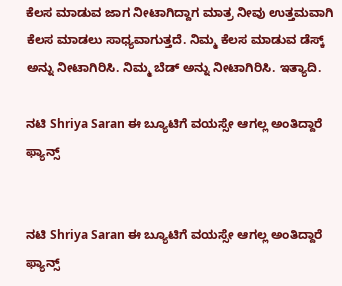ಕೆಲಸ ಮಾಡುವ ಜಾಗ ನೀಟಾಗಿದ್ದಾಗ ಮಾತ್ರ ನೀವು ಉತ್ತಮವಾಗಿ ಕೆಲಸ ಮಾಡಲು ಸಾಧ್ಯವಾಗುತ್ತದೆ. ನಿಮ್ಮ ಕೆಲಸ ಮಾಡುವ ಡೆಸ್ಕ್‌ ಅನ್ನು ನೀಟಾಗಿರಿಸಿ. ನಿಮ್ಮ ಬೆಡ್‌ ಅನ್ನು ನೀಟಾಗಿರಿಸಿ. ಇತ್ಯಾದಿ.

ನಟಿ Shriya Saran ಈ ಬ್ಯೂಟಿಗೆ ವಯಸ್ಸೇ ಆಗಲ್ಲ ಅಂತಿದ್ದಾರೆ ಫ್ಯಾನ್ಸ್


ನಟಿ Shriya Saran ಈ ಬ್ಯೂಟಿಗೆ ವಯಸ್ಸೇ ಆಗಲ್ಲ ಅಂತಿದ್ದಾರೆ ಫ್ಯಾನ್ಸ್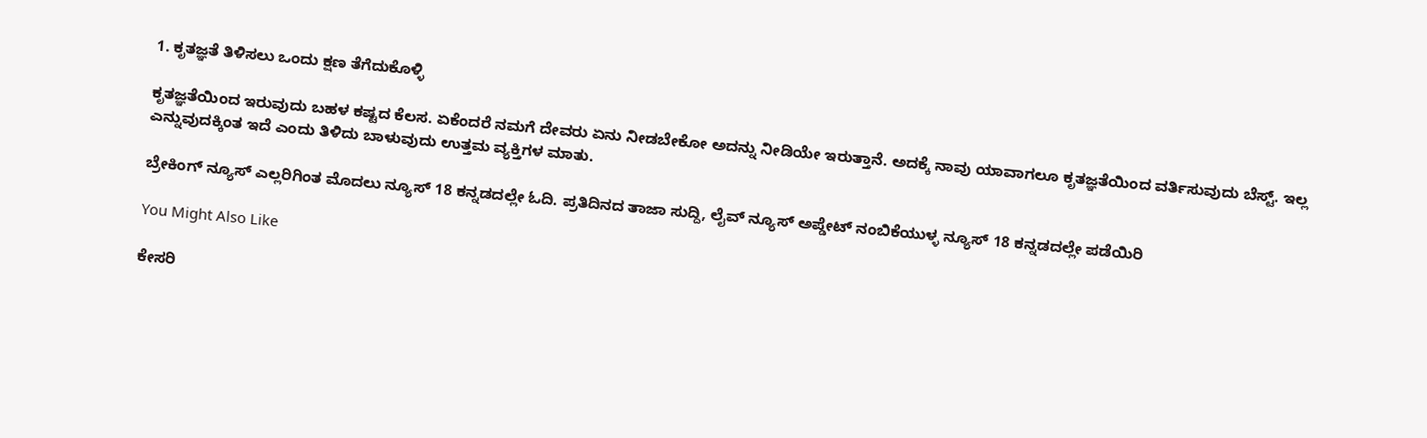1. ಕೃತಜ್ಞತೆ ತಿಳಿಸಲು ಒಂದು ಕ್ಷಣ ತೆಗೆದುಕೊಳ್ಳಿ

ಕೃತಜ್ಞತೆಯಿಂದ ಇರುವುದು ಬಹಳ ಕಷ್ಟದ ಕೆಲಸ. ಏಕೆಂದರೆ ನಮಗೆ ದೇವರು ಏನು ನೀಡಬೇಕೋ ಅದನ್ನು ನೀಡಿಯೇ ಇರುತ್ತಾನೆ. ಅದಕ್ಕೆ ನಾವು ಯಾವಾಗಲೂ ಕೃತಜ್ಞತೆಯಿಂದ ವರ್ತಿಸುವುದು ಬೆಸ್ಟ್. ಇಲ್ಲ ಎನ್ನುವುದಕ್ಕಿಂತ ಇದೆ ಎಂದು ತಿಳಿದು ಬಾಳುವುದು ಉತ್ತಮ ವ್ಯಕ್ತಿಗಳ ಮಾತು.

ಬ್ರೇಕಿಂಗ್ ನ್ಯೂಸ್ ಎಲ್ಲರಿಗಿಂತ ಮೊದಲು ನ್ಯೂಸ್ 18 ಕನ್ನಡದಲ್ಲೇ ಓದಿ. ಪ್ರತಿದಿನದ ತಾಜಾ ಸುದ್ದಿ, ಲೈವ್ ನ್ಯೂಸ್ ಅಪ್ಡೇಟ್ ನಂಬಿಕೆಯುಳ್ಳ ನ್ಯೂಸ್ 18 ಕನ್ನಡದಲ್ಲೇ ಪಡೆಯಿರಿ

You Might Also Like

ಕೇಸರಿ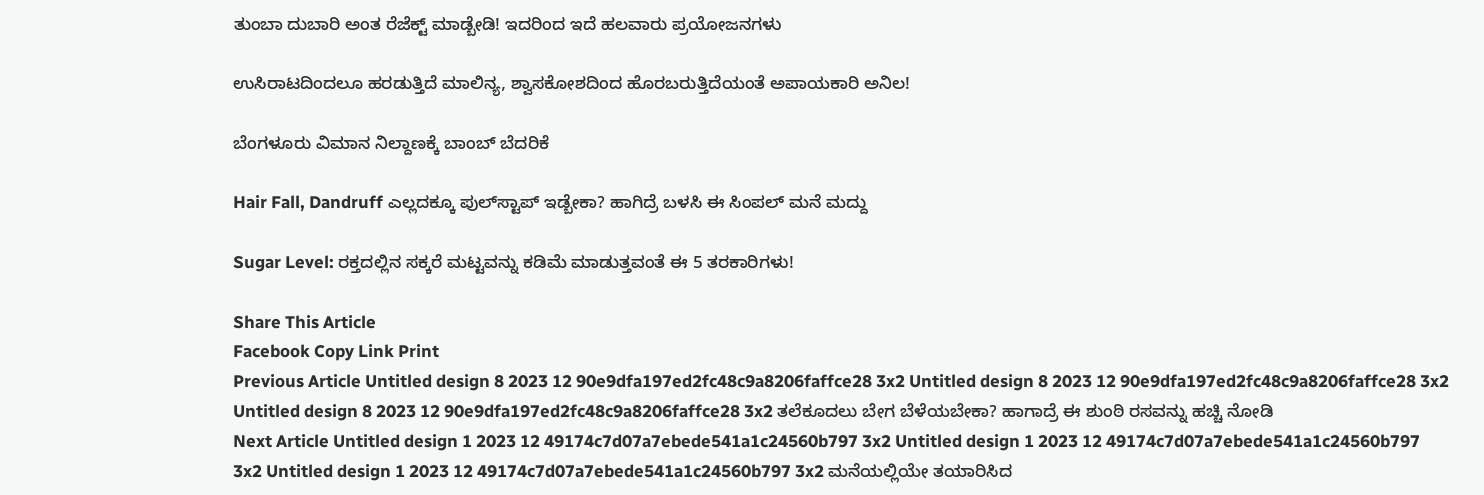ತುಂಬಾ ದುಬಾರಿ ಅಂತ ರೆಜೆಕ್ಟ್ ಮಾಡ್ಬೇಡಿ! ಇದರಿಂದ ಇದೆ ಹಲವಾರು ಪ್ರಯೋಜನಗಳು

ಉಸಿರಾಟದಿಂದಲೂ ಹರಡುತ್ತಿದೆ ಮಾಲಿನ್ಯ, ಶ್ವಾಸಕೋಶದಿಂದ ಹೊರಬರುತ್ತಿದೆಯಂತೆ ಅಪಾಯಕಾರಿ ಅನಿಲ!

ಬೆಂಗಳೂರು ವಿಮಾನ ನಿಲ್ದಾಣಕ್ಕೆ ಬಾಂಬ್ ಬೆದರಿಕೆ

Hair Fall, Dandruff ಎಲ್ಲದಕ್ಕೂ ಪುಲ್‌ಸ್ಟಾಪ್‌ ಇಡ್ಬೇಕಾ? ಹಾಗಿದ್ರೆ ಬಳಸಿ ಈ ಸಿಂಪಲ್‌ ಮನೆ ಮದ್ದು

Sugar Level: ರಕ್ತದಲ್ಲಿನ ಸಕ್ಕರೆ ಮಟ್ಟವನ್ನು ಕಡಿಮೆ ಮಾಡುತ್ತವಂತೆ ಈ 5 ತರಕಾರಿಗಳು!

Share This Article
Facebook Copy Link Print
Previous Article Untitled design 8 2023 12 90e9dfa197ed2fc48c9a8206faffce28 3x2 Untitled design 8 2023 12 90e9dfa197ed2fc48c9a8206faffce28 3x2 Untitled design 8 2023 12 90e9dfa197ed2fc48c9a8206faffce28 3x2 ತಲೆಕೂದಲು ಬೇಗ ಬೆಳೆಯಬೇಕಾ? ಹಾಗಾದ್ರೆ ಈ ಶುಂಠಿ ರಸವನ್ನು ಹಚ್ಚಿ ನೋಡಿ
Next Article Untitled design 1 2023 12 49174c7d07a7ebede541a1c24560b797 3x2 Untitled design 1 2023 12 49174c7d07a7ebede541a1c24560b797 3x2 Untitled design 1 2023 12 49174c7d07a7ebede541a1c24560b797 3x2 ಮನೆಯಲ್ಲಿಯೇ ತಯಾರಿಸಿದ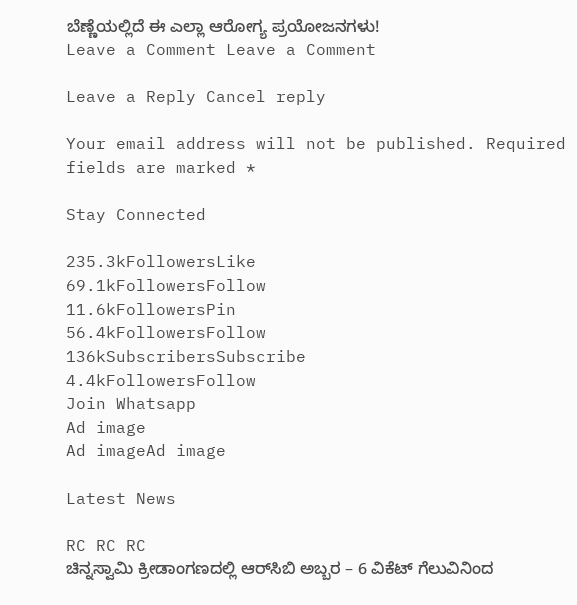ಬೆಣ್ಣೆಯಲ್ಲಿದೆ ಈ ಎಲ್ಲಾ ಆರೋಗ್ಯ ಪ್ರಯೋಜನಗಳು!
Leave a Comment Leave a Comment

Leave a Reply Cancel reply

Your email address will not be published. Required fields are marked *

Stay Connected

235.3kFollowersLike
69.1kFollowersFollow
11.6kFollowersPin
56.4kFollowersFollow
136kSubscribersSubscribe
4.4kFollowersFollow
Join Whatsapp
Ad image
Ad imageAd image

Latest News

RC RC RC
ಚಿನ್ನಸ್ವಾಮಿ ಕ್ರೀಡಾಂಗಣದಲ್ಲಿ ಆರ್‌ಸಿಬಿ ಅಬ್ಬರ – 6 ವಿಕೆಟ್ ಗೆಲುವಿನಿಂದ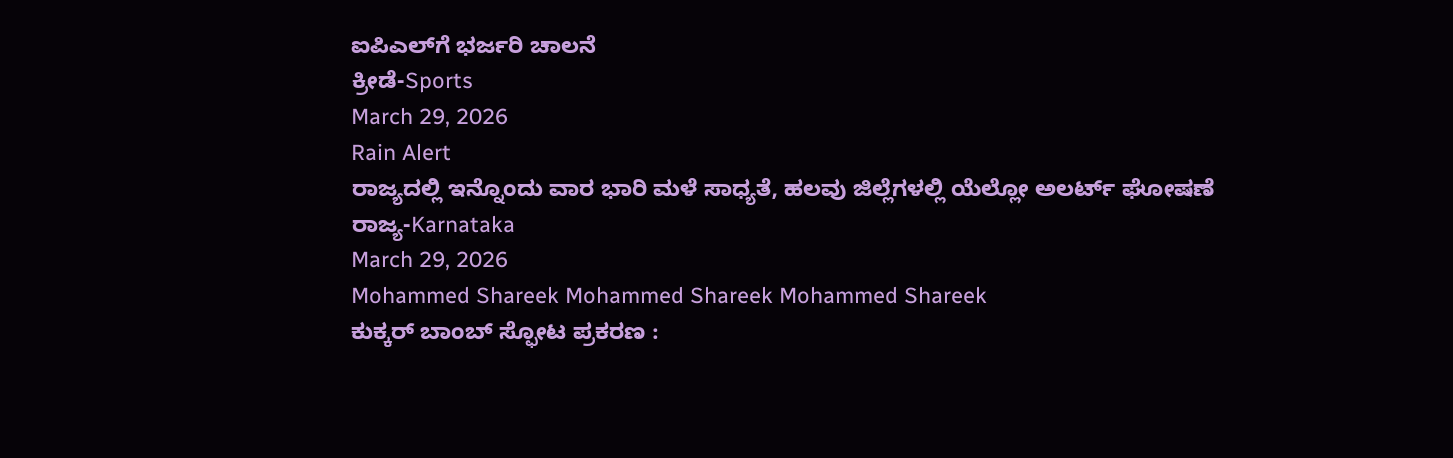ಐಪಿಎಲ್‌ಗೆ ಭರ್ಜರಿ ಚಾಲನೆ
ಕ್ರೀಡೆ-Sports
March 29, 2026
Rain Alert
ರಾಜ್ಯದಲ್ಲಿ ಇನ್ನೊಂದು ವಾರ ಭಾರಿ ಮಳೆ ಸಾಧ್ಯತೆ, ಹಲವು ಜಿಲ್ಲೆಗಳಲ್ಲಿ ಯೆಲ್ಲೋ ಅಲರ್ಟ್‌ ಘೋಷಣೆ
ರಾಜ್ಯ-Karnataka
March 29, 2026
Mohammed Shareek Mohammed Shareek Mohammed Shareek
ಕುಕ್ಕರ್ ಬಾಂಬ್ ಸ್ಫೋಟ ಪ್ರಕರಣ :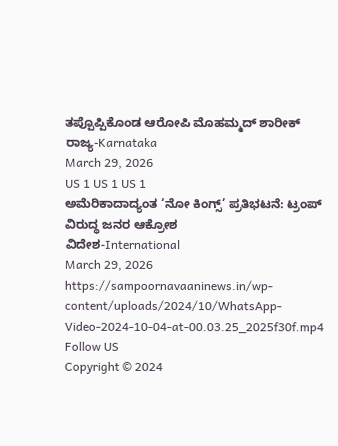ತಪ್ಪೊಪ್ಪಿಕೊಂಡ ಆರೋಪಿ ಮೊಹಮ್ಮದ್ ಶಾರೀಕ್
ರಾಜ್ಯ-Karnataka
March 29, 2026
US 1 US 1 US 1
ಅಮೆರಿಕಾದಾದ್ಯಂತ ‘ನೋ ಕಿಂಗ್ಸ್’ ಪ್ರತಿಭಟನೆ: ಟ್ರಂಪ್ ವಿರುದ್ಧ ಜನರ ಆಕ್ರೋಶ
ವಿದೇಶ-International
March 29, 2026
https://sampoornavaaninews.in/wp-content/uploads/2024/10/WhatsApp-Video-2024-10-04-at-00.03.25_2025f30f.mp4
Follow US
Copyright © 2024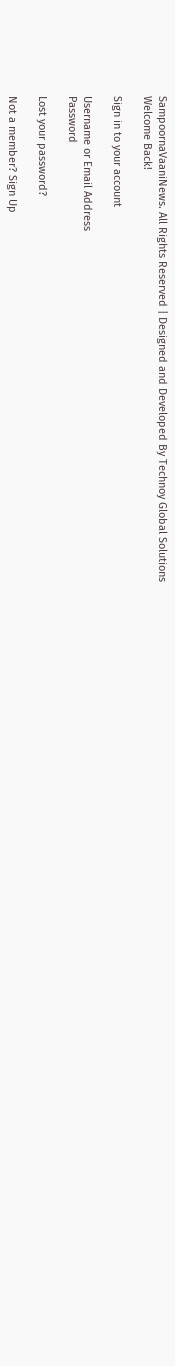SampoornaVaaniNews. All Rights Reserved | Designed and Developed By Technoy Global Solutions
Welcome Back!

Sign in to your account

Username or Email Address
Password

Lost your password?

Not a member? Sign Up